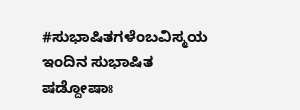#ಸುಭಾಷಿತಗಳೆಂಬವಿಸ್ಮಯ
ಇಂದಿನ ಸುಭಾಷಿತ
ಷಡ್ದೋಷಾಃ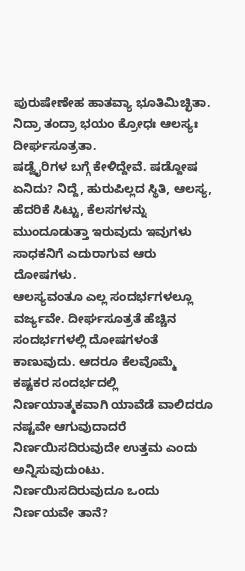ಪುರುಷೇಣೇಹ ಹಾತವ್ಯಾ ಭೂತಿಮಿಚ್ಛಿತಾ.
ನಿದ್ರಾ ತಂದ್ರಾ ಭಯಂ ಕ್ರೋಧಃ ಆಲಸ್ಯಃ ದೀರ್ಘಸೂತ್ರತಾ.
ಷಡ್ವೈರಿಗಳ ಬಗ್ಗೆ ಕೇಳಿದ್ದೇವೆ. ಷಡ್ದೋಷ ಏನಿದು? ನಿದ್ದೆ, ಹುರುಪಿಲ್ಲದ ಸ್ಥಿತಿ, ಆಲಸ್ಯ, ಹೆದರಿಕೆ ಸಿಟ್ಟು, ಕೆಲಸಗಳನ್ನು ಮುಂದೂಡುತ್ತಾ ಇರುವುದು ಇವುಗಳು ಸಾಧಕನಿಗೆ ಎದುರಾಗುವ ಆರು ದೋಷಗಳು.
ಆಲಸ್ಯವಂತೂ ಎಲ್ಲ ಸಂದರ್ಭಗಳಲ್ಲೂ ವರ್ಜ್ಯವೇ. ದೀರ್ಘಸೂತ್ರತೆ ಹೆಚ್ಚಿನ ಸಂದರ್ಭಗಳಲ್ಲಿ ದೋಷಗಳಂತೆ ಕಾಣುವುದು. ಆದರೂ ಕೆಲವೊಮ್ಮೆ ಕಷ್ಟಕರ ಸಂದರ್ಭದಲ್ಲಿ ನಿರ್ಣಯಾತ್ಮಕವಾಗಿ ಯಾವೆಡೆ ವಾಲಿದರೂ ನಷ್ಟವೇ ಆಗುವುದಾದರೆ ನಿರ್ಣಯಿಸದಿರುವುದೇ ಉತ್ತಮ ಎಂದು ಅನ್ನಿಸುವುದುಂಟು. ನಿರ್ಣಯಿಸದಿರುವುದೂ ಒಂದು ನಿರ್ಣಯವೇ ತಾನೆ?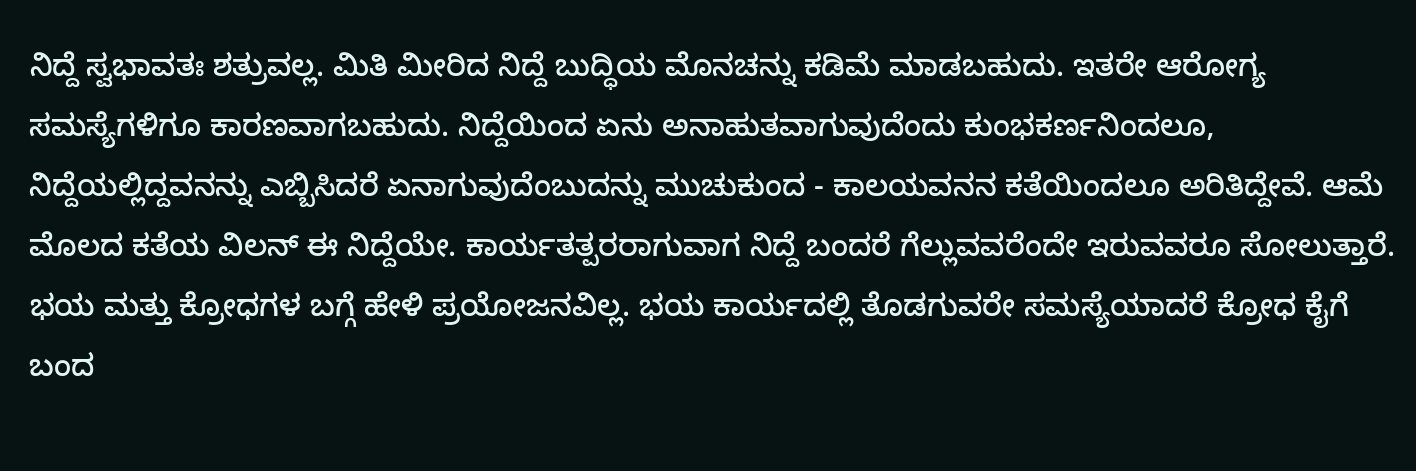ನಿದ್ದೆ ಸ್ವಭಾವತಃ ಶತ್ರುವಲ್ಲ. ಮಿತಿ ಮೀರಿದ ನಿದ್ದೆ ಬುದ್ಧಿಯ ಮೊನಚನ್ನು ಕಡಿಮೆ ಮಾಡಬಹುದು. ಇತರೇ ಆರೋಗ್ಯ ಸಮಸ್ಯೆಗಳಿಗೂ ಕಾರಣವಾಗಬಹುದು. ನಿದ್ದೆಯಿಂದ ಏನು ಅನಾಹುತವಾಗುವುದೆಂದು ಕುಂಭಕರ್ಣನಿಂದಲೂ, ನಿದ್ದೆಯಲ್ಲಿದ್ದವನನ್ನು ಎಬ್ಬಿಸಿದರೆ ಏನಾಗುವುದೆಂಬುದನ್ನು ಮುಚುಕುಂದ - ಕಾಲಯವನನ ಕತೆಯಿಂದಲೂ ಅರಿತಿದ್ದೇವೆ. ಆಮೆ ಮೊಲದ ಕತೆಯ ವಿಲನ್ ಈ ನಿದ್ದೆಯೇ. ಕಾರ್ಯತತ್ಪರರಾಗುವಾಗ ನಿದ್ದೆ ಬಂದರೆ ಗೆಲ್ಲುವವರೆಂದೇ ಇರುವವರೂ ಸೋಲುತ್ತಾರೆ.
ಭಯ ಮತ್ತು ಕ್ರೋಧಗಳ ಬಗ್ಗೆ ಹೇಳಿ ಪ್ರಯೋಜನವಿಲ್ಲ. ಭಯ ಕಾರ್ಯದಲ್ಲಿ ತೊಡಗುವರೇ ಸಮಸ್ಯೆಯಾದರೆ ಕ್ರೋಧ ಕೈಗೆ ಬಂದ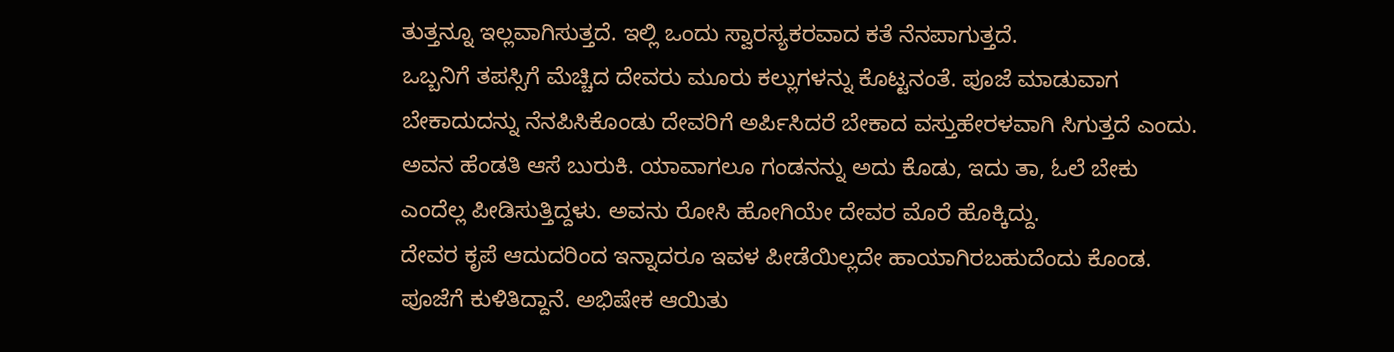ತುತ್ತನ್ನೂ ಇಲ್ಲವಾಗಿಸುತ್ತದೆ. ಇಲ್ಲಿ ಒಂದು ಸ್ವಾರಸ್ಯಕರವಾದ ಕತೆ ನೆನಪಾಗುತ್ತದೆ.
ಒಬ್ಬನಿಗೆ ತಪಸ್ಸಿಗೆ ಮೆಚ್ಚಿದ ದೇವರು ಮೂರು ಕಲ್ಲುಗಳನ್ನು ಕೊಟ್ಟನಂತೆ. ಪೂಜೆ ಮಾಡುವಾಗ ಬೇಕಾದುದನ್ನು ನೆನಪಿಸಿಕೊಂಡು ದೇವರಿಗೆ ಅರ್ಪಿಸಿದರೆ ಬೇಕಾದ ವಸ್ತುಹೇರಳವಾಗಿ ಸಿಗುತ್ತದೆ ಎಂದು. ಅವನ ಹೆಂಡತಿ ಆಸೆ ಬುರುಕಿ. ಯಾವಾಗಲೂ ಗಂಡನನ್ನು ಅದು ಕೊಡು, ಇದು ತಾ, ಓಲೆ ಬೇಕು ಎಂದೆಲ್ಲ ಪೀಡಿಸುತ್ತಿದ್ದಳು. ಅವನು ರೋಸಿ ಹೋಗಿಯೇ ದೇವರ ಮೊರೆ ಹೊಕ್ಕಿದ್ದು.
ದೇವರ ಕೃಪೆ ಆದುದರಿಂದ ಇನ್ನಾದರೂ ಇವಳ ಪೀಡೆಯಿಲ್ಲದೇ ಹಾಯಾಗಿರಬಹುದೆಂದು ಕೊಂಡ.
ಪೂಜೆಗೆ ಕುಳಿತಿದ್ದಾನೆ. ಅಭಿಷೇಕ ಆಯಿತು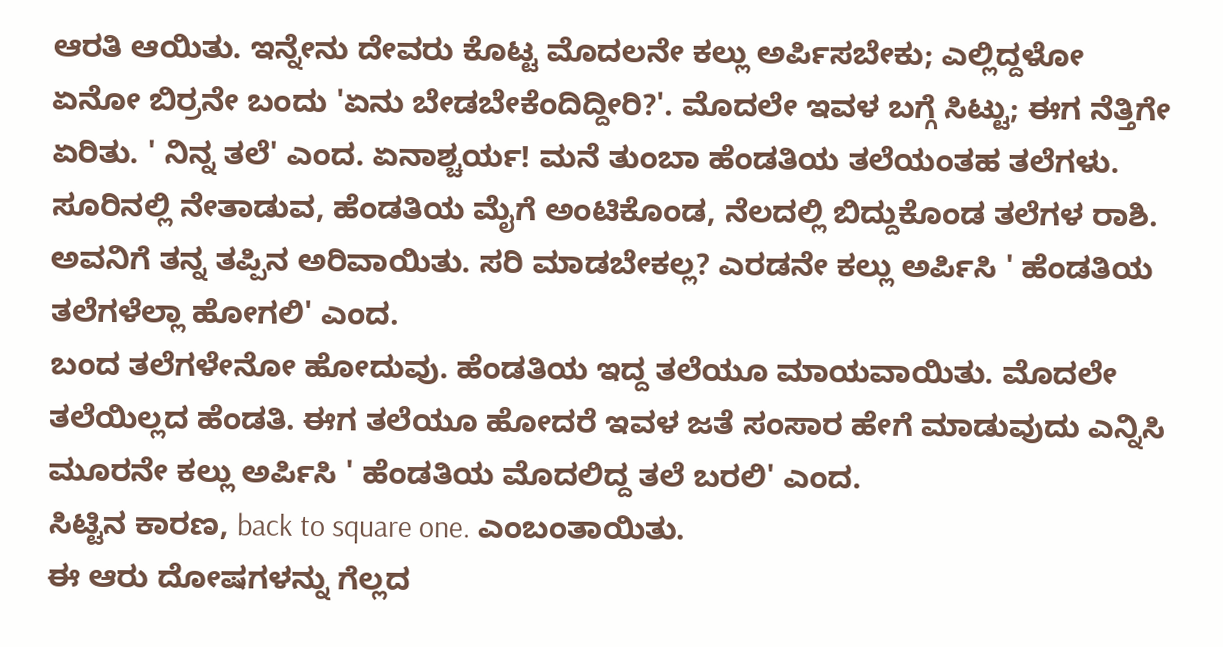ಆರತಿ ಆಯಿತು. ಇನ್ನೇನು ದೇವರು ಕೊಟ್ಟ ಮೊದಲನೇ ಕಲ್ಲು ಅರ್ಪಿಸಬೇಕು; ಎಲ್ಲಿದ್ದಳೋ ಏನೋ ಬಿರ್ರನೇ ಬಂದು 'ಏನು ಬೇಡಬೇಕೆಂದಿದ್ದೀರಿ?'. ಮೊದಲೇ ಇವಳ ಬಗ್ಗೆ ಸಿಟ್ಟು; ಈಗ ನೆತ್ತಿಗೇ ಏರಿತು. ' ನಿನ್ನ ತಲೆ' ಎಂದ. ಏನಾಶ್ಚರ್ಯ! ಮನೆ ತುಂಬಾ ಹೆಂಡತಿಯ ತಲೆಯಂತಹ ತಲೆಗಳು. ಸೂರಿನಲ್ಲಿ ನೇತಾಡುವ, ಹೆಂಡತಿಯ ಮೈಗೆ ಅಂಟಿಕೊಂಡ, ನೆಲದಲ್ಲಿ ಬಿದ್ದುಕೊಂಡ ತಲೆಗಳ ರಾಶಿ.
ಅವನಿಗೆ ತನ್ನ ತಪ್ಪಿನ ಅರಿವಾಯಿತು. ಸರಿ ಮಾಡಬೇಕಲ್ಲ? ಎರಡನೇ ಕಲ್ಲು ಅರ್ಪಿಸಿ ' ಹೆಂಡತಿಯ ತಲೆಗಳೆಲ್ಲಾ ಹೋಗಲಿ' ಎಂದ.
ಬಂದ ತಲೆಗಳೇನೋ ಹೋದುವು. ಹೆಂಡತಿಯ ಇದ್ದ ತಲೆಯೂ ಮಾಯವಾಯಿತು. ಮೊದಲೇ ತಲೆಯಿಲ್ಲದ ಹೆಂಡತಿ. ಈಗ ತಲೆಯೂ ಹೋದರೆ ಇವಳ ಜತೆ ಸಂಸಾರ ಹೇಗೆ ಮಾಡುವುದು ಎನ್ನಿಸಿ ಮೂರನೇ ಕಲ್ಲು ಅರ್ಪಿಸಿ ' ಹೆಂಡತಿಯ ಮೊದಲಿದ್ದ ತಲೆ ಬರಲಿ' ಎಂದ.
ಸಿಟ್ಟಿನ ಕಾರಣ, back to square one. ಎಂಬಂತಾಯಿತು.
ಈ ಆರು ದೋಷಗಳನ್ನು ಗೆಲ್ಲದ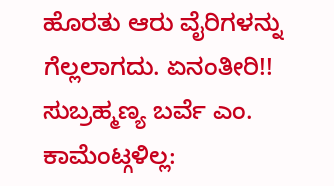ಹೊರತು ಆರು ವೈರಿಗಳನ್ನು ಗೆಲ್ಲಲಾಗದು. ಏನಂತೀರಿ!!
ಸುಬ್ರಹ್ಮಣ್ಯ ಬರ್ವೆ ಎಂ.
ಕಾಮೆಂಟ್ಗಳಿಲ್ಲ: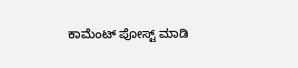ಕಾಮೆಂಟ್ ಪೋಸ್ಟ್ ಮಾಡಿ